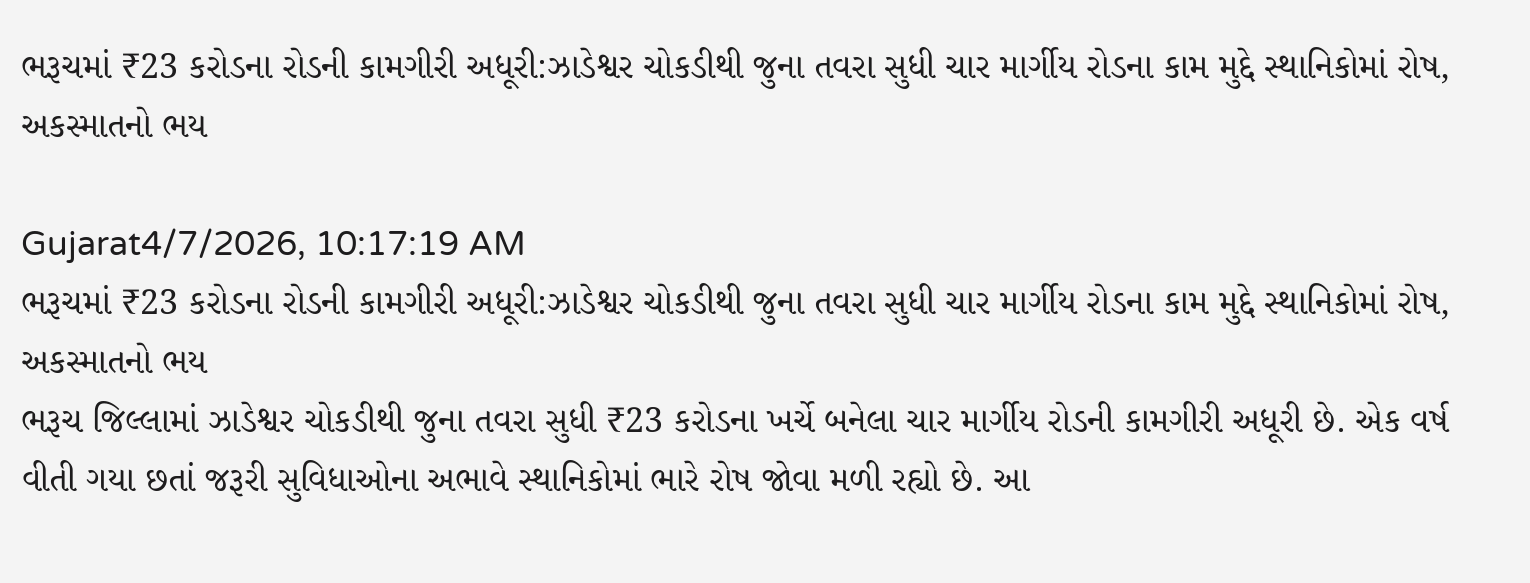ભરૂચમાં ₹23 કરોડના રોડની કામગીરી અધૂરી:ઝાડેશ્વર ચોકડીથી જુના તવરા સુધી ચાર માર્ગીય રોડના કામ મુદ્દે સ્થાનિકોમાં રોષ, અકસ્માતનો ભય

Gujarat4/7/2026, 10:17:19 AM
ભરૂચમાં ₹23 કરોડના રોડની કામગીરી અધૂરી:ઝાડેશ્વર ચોકડીથી જુના તવરા સુધી ચાર માર્ગીય રોડના કામ મુદ્દે સ્થાનિકોમાં રોષ, અકસ્માતનો ભય
ભરૂચ જિલ્લામાં ઝાડેશ્વર ચોકડીથી જુના તવરા સુધી ₹23 કરોડના ખર્ચે બનેલા ચાર માર્ગીય રોડની કામગીરી અધૂરી છે. એક વર્ષ વીતી ગયા છતાં જરૂરી સુવિધાઓના અભાવે સ્થાનિકોમાં ભારે રોષ જોવા મળી રહ્યો છે. આ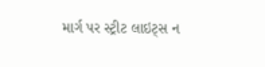માર્ગ પર સ્ટ્રીટ લાઇટ્સ ન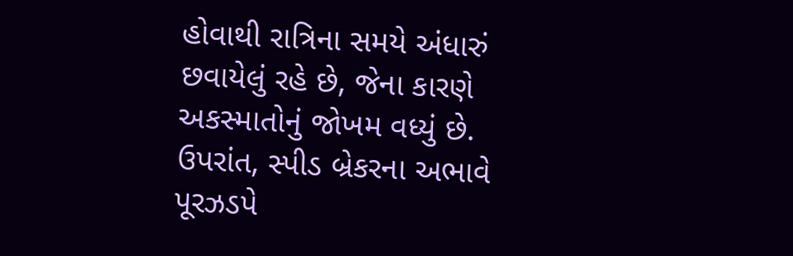હોવાથી રાત્રિના સમયે અંધારું છવાયેલું રહે છે, જેના કારણે અકસ્માતોનું જોખમ વધ્યું છે. ઉપરાંત, સ્પીડ બ્રેકરના અભાવે પૂરઝડપે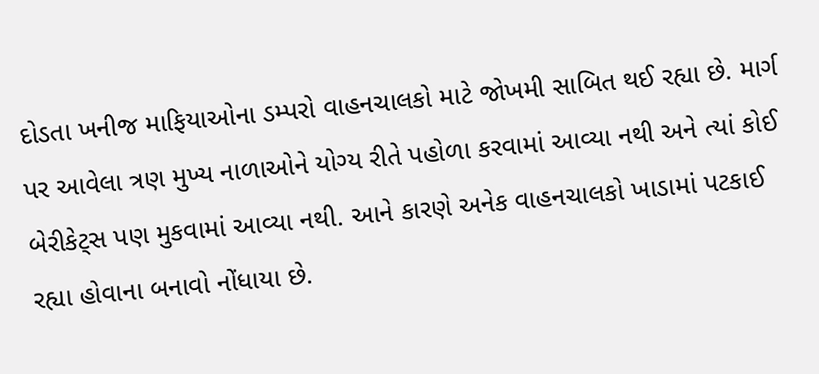દોડતા ખનીજ માફિયાઓના ડમ્પરો વાહનચાલકો માટે જોખમી સાબિત થઈ રહ્યા છે. માર્ગ પર આવેલા ત્રણ મુખ્ય નાળાઓને યોગ્ય રીતે પહોળા કરવામાં આવ્યા નથી અને ત્યાં કોઈ બેરીકેટ્સ પણ મુકવામાં આવ્યા નથી. આને કારણે અનેક વાહનચાલકો ખાડામાં પટકાઈ રહ્યા હોવાના બનાવો નોંધાયા છે.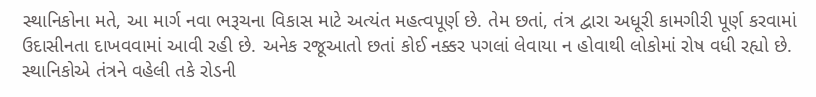સ્થાનિકોના મતે, આ માર્ગ નવા ભરૂચના વિકાસ માટે અત્યંત મહત્વપૂર્ણ છે. તેમ છતાં, તંત્ર દ્વારા અધૂરી કામગીરી પૂર્ણ કરવામાં ઉદાસીનતા દાખવવામાં આવી રહી છે. અનેક રજૂઆતો છતાં કોઈ નક્કર પગલાં લેવાયા ન હોવાથી લોકોમાં રોષ વધી રહ્યો છે. સ્થાનિકોએ તંત્રને વહેલી તકે રોડની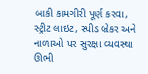બાકી કામગીરી પૂર્ણ કરવા, સ્ટ્રીટ લાઇટ, સ્પીડ બ્રેકર અને નાળાઓ પર સુરક્ષા વ્યવસ્થા ઊભી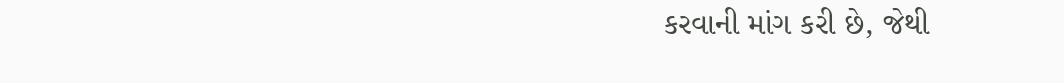કરવાની માંગ કરી છે, જેથી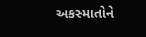અકસ્માતોને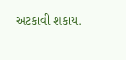અટકાવી શકાય.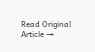Read Original Article →